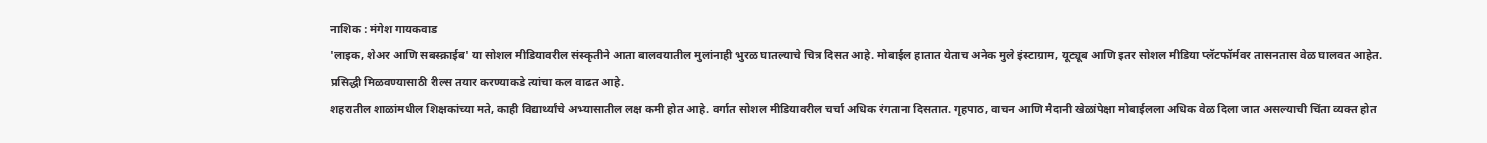नाशिक : मंगेश गायकवाड
'लाइक, शेअर आणि सबस्क्राईब' या सोशल मीडियावरील संस्कृतीने आता बालवयातील मुलांनाही भुरळ घातल्याचे चित्र दिसत आहे. मोबाईल हातात येताच अनेक मुले इंस्टाग्राम, यूट्यूब आणि इतर सोशल मीडिया प्लॅटफॉर्मवर तासनतास वेळ घालवत आहेत. प्रसिद्धी मिळवण्यासाठी रील्स तयार करण्याकडे त्यांचा कल वाढत आहे.
शहरातील शाळांमधील शिक्षकांच्या मते, काही विद्यार्थ्यांचे अभ्यासातील लक्ष कमी होत आहे. वर्गात सोशल मीडियावरील चर्चा अधिक रंगताना दिसतात. गृहपाठ, वाचन आणि मैदानी खेळांपेक्षा मोबाईलला अधिक वेळ दिला जात असल्याची चिंता व्यक्त होत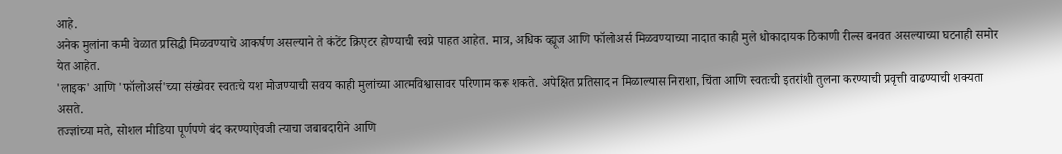आहे.
अनेक मुलांना कमी वेळात प्रसिद्धी मिळवण्याचे आकर्षण असल्याने ते कंटेंट क्रिएटर होण्याची स्वप्ने पाहत आहेत. मात्र, अधिक व्ह्यूज आणि फॉलोअर्स मिळवण्याच्या नादात काही मुले धोकादायक ठिकाणी रील्स बनवत असल्याच्या घटनाही समोर येत आहेत.
'लाइक' आणि 'फॉलोअर्स'च्या संख्येवर स्वतःचे यश मोजण्याची सवय काही मुलांच्या आत्मविश्वासावर परिणाम करू शकते. अपेक्षित प्रतिसाद न मिळाल्यास निराशा, चिंता आणि स्वतःची इतरांशी तुलना करण्याची प्रवृत्ती वाढण्याची शक्यता असते.
तज्ज्ञांच्या मते, सोशल मीडिया पूर्णपणे बंद करण्याऐवजी त्याचा जबाबदारीने आणि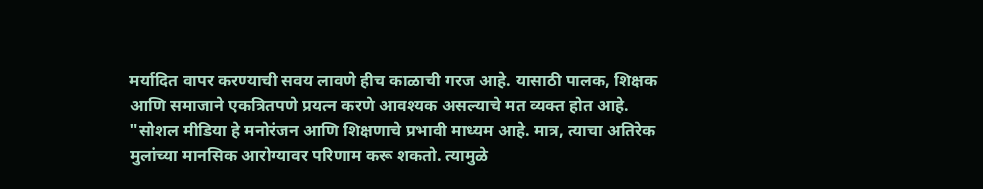मर्यादित वापर करण्याची सवय लावणे हीच काळाची गरज आहे. यासाठी पालक, शिक्षक आणि समाजाने एकत्रितपणे प्रयत्न करणे आवश्यक असल्याचे मत व्यक्त होत आहे.
"सोशल मीडिया हे मनोरंजन आणि शिक्षणाचे प्रभावी माध्यम आहे. मात्र, त्याचा अतिरेक मुलांच्या मानसिक आरोग्यावर परिणाम करू शकतो. त्यामुळे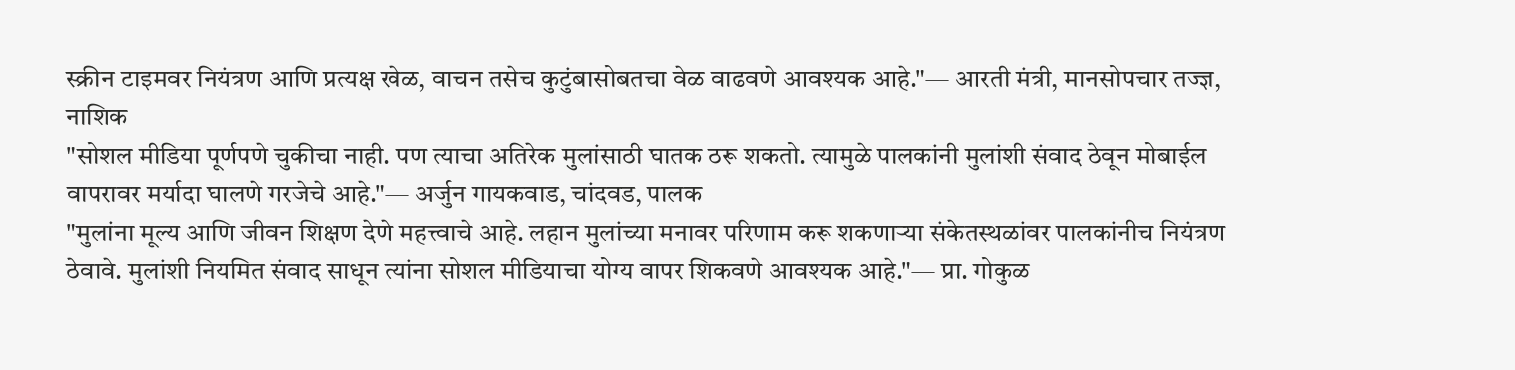स्क्रीन टाइमवर नियंत्रण आणि प्रत्यक्ष खेळ, वाचन तसेच कुटुंबासोबतचा वेळ वाढवणे आवश्यक आहे."— आरती मंत्री, मानसोपचार तज्ज्ञ, नाशिक
"सोशल मीडिया पूर्णपणे चुकीचा नाही. पण त्याचा अतिरेक मुलांसाठी घातक ठरू शकतो. त्यामुळे पालकांनी मुलांशी संवाद ठेवून मोबाईल वापरावर मर्यादा घालणे गरजेचे आहे."— अर्जुन गायकवाड, चांदवड, पालक
"मुलांना मूल्य आणि जीवन शिक्षण देणे महत्त्वाचे आहे. लहान मुलांच्या मनावर परिणाम करू शकणाऱ्या संकेतस्थळांवर पालकांनीच नियंत्रण ठेवावे. मुलांशी नियमित संवाद साधून त्यांना सोशल मीडियाचा योग्य वापर शिकवणे आवश्यक आहे."— प्रा. गोकुळ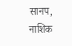सानप, नाशिक